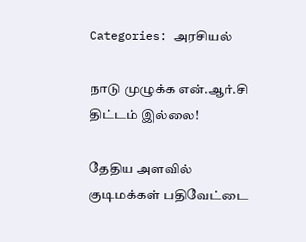Categories: அரசியல்

நாடு முழுக்க என்.ஆர்.சி திட்டம் இல்லை!

தேதிய அளவில் குடிமக்கள் பதிவேட்டை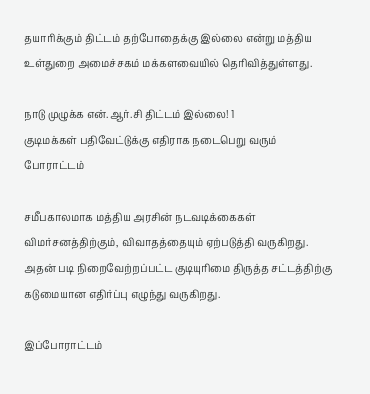தயாரிக்கும் திட்டம் தற்போதைக்கு இல்லை என்று மத்திய உள்துறை அமைச்சகம் மக்களவையில் தெரிவித்துள்ளது.

நாடு முழுக்க என்.ஆர்.சி திட்டம் இல்லை! 1
குடிமக்கள் பதிவேட்டுக்கு எதிராக நடைபெறு வரும் போராட்டம்

சமீபகாலமாக மத்திய அரசின் நடவடிக்கைகள் விமர்சனத்திற்கும், விவாதத்தையும் ஏற்படுத்தி வருகிறது. அதன் படி நிறைவேற்றப்பட்ட குடியுரிமை திருத்த சட்டத்திற்கு கடுமையான எதிர்ப்பு எழுந்து வருகிறது.

இப்போராட்டம்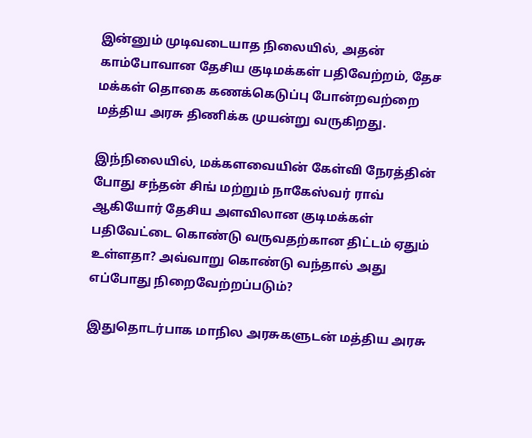இன்னும் முடிவடையாத நிலையில், அதன் காம்போவான தேசிய குடிமக்கள் பதிவேற்றம், தேச மக்கள் தொகை கணக்கெடுப்பு போன்றவற்றை மத்திய அரசு திணிக்க முயன்று வருகிறது.

இந்நிலையில், மக்களவையின் கேள்வி நேரத்தின் போது சந்தன் சிங் மற்றும் நாகேஸ்வர் ராவ் ஆகியோர் தேசிய அளவிலான குடிமக்கள் பதிவேட்டை கொண்டு வருவதற்கான திட்டம் ஏதும் உள்ளதா? அவ்வாறு கொண்டு வந்தால் அது எப்போது நிறைவேற்றப்படும்?

இதுதொடர்பாக மாநில அரசுகளுடன் மத்திய அரசு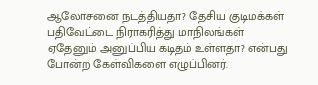ஆலோசனை நடத்தியதா? தேசிய குடிமக்கள் பதிவேட்டை நிராகரித்து மாநிலங்கள் ஏதேனும் அனுப்பிய கடிதம் உள்ளதா? என்பது போன்ற கேள்விகளை எழுப்பினர்.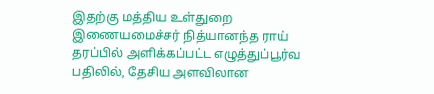இதற்கு மத்திய உள்துறை இணையமைச்சர் நித்யானந்த ராய் தரப்பில் அளிக்கப்பட்ட எழுத்துப்பூர்வ பதிலில், தேசிய அளவிலான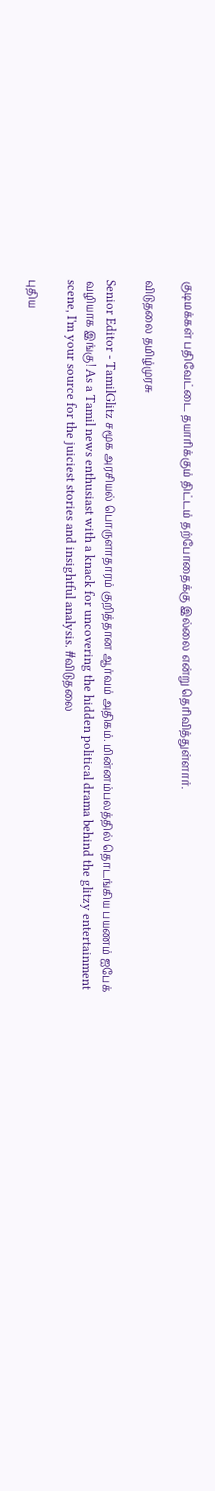குடிமக்கள் பதிவேட்டை தயாரிக்கும் திட்டம் தற்போதைக்கு இல்லை என்று தெரிவித்துள்ளார்.

விடுதலை தமிழ்முரசு

Senior Editor - TamilGlitz சமூக அரசியல் பொருளாதாரம் குறித்தான ஆர்வம் அதிகம். மின்னம்பலத்தில் தொடங்கிய பயணம் ஐபேக் வழியாக இங்கு! As a Tamil news enthusiast with a knack for uncovering the hidden political drama behind the glitzy entertainment scene, I'm your source for the juiciest stories and insightful analysis. #விடுதலை

புதிய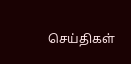செய்திகள்